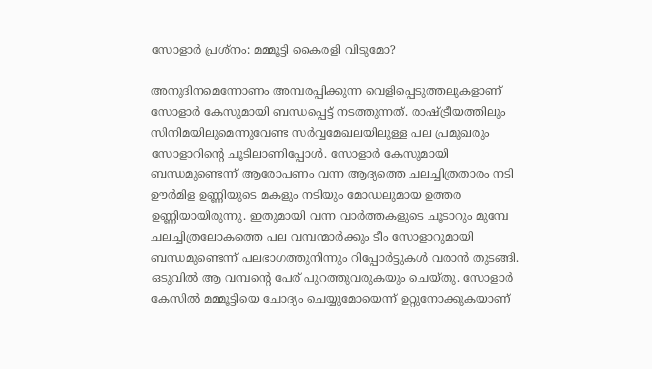സോളാര്‍ പ്രശ്‌നം: മമ്മൂട്ടി കൈരളി വിടുമോ?

അനുദിനമെന്നോണം അമ്പരപ്പിക്കുന്ന വെളിപ്പെടുത്തലുകളാണ് സോളാര്‍ കേസുമായി ബന്ധപ്പെട്ട് നടത്തുന്നത്. രാഷ്ട്രീയത്തിലും സിനിമയിലുമെന്നുവേണ്ട സര്‍വ്വമേഖലയിലുള്ള പല പ്രമുഖരും സോളാറിന്റെ ചൂടിലാണിപ്പോള്‍. സോളാര്‍ കേസുമായി ബന്ധമുണ്ടെന്ന് ആരോപണം വന്ന ആദ്യത്തെ ചലച്ചിത്രതാരം നടി ഊര്‍മിള ഉണ്ണിയുടെ മകളും നടിയും മോഡലുമായ ഉത്തര ഉണ്ണിയായിരുന്നു. ഇതുമായി വന്ന വാര്‍ത്തകളുടെ ചൂടാറും മുമ്പേ ചലച്ചിത്രലോകത്തെ പല വമ്പന്മാര്‍ക്കും ടീം സോളാറുമായി ബന്ധമുണ്ടെന്ന് പലഭാഗത്തുനിന്നും റിപ്പോര്‍ട്ടുകള്‍ വരാന്‍ തുടങ്ങി. ഒടുവില്‍ ആ വമ്പന്റെ പേര് പുറത്തുവരുകയും ചെയ്തു. സോളാര്‍ കേസില്‍ മമ്മൂട്ടിയെ ചോദ്യം ചെയ്യുമോയെന്ന് ഉറ്റുനോക്കുകയാണ്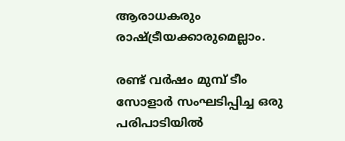ആരാധകരും രാഷ്ട്രീയക്കാരുമെല്ലാം.

രണ്ട് വര്‍ഷം മുമ്പ് ടീം സോളാര്‍ സംഘടിപ്പിച്ച ഒരു പരിപാടിയില്‍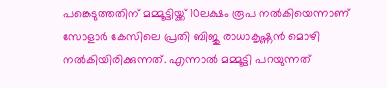പങ്കെടുത്തതിന് മമ്മൂട്ടിയ്ക്ക് 10ലക്ഷം രൂപ നല്‍കിയെന്നാണ് സോളാര്‍ കേസിലെ പ്രതി ബിജു രാധാകൃഷ്ണന്‍ മൊഴി നല്‍കിയിരിക്കുന്നത്. എന്നാല്‍ മമ്മൂട്ടി പറയുന്നത്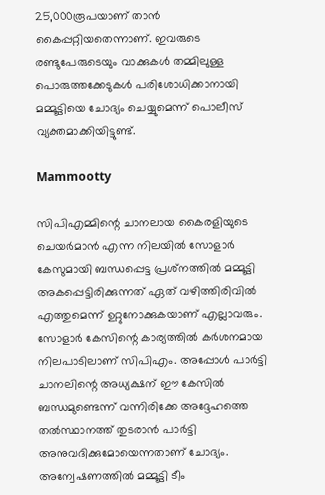25,000രൂപയാണ് താന്‍ കൈപ്പറ്റിയതെന്നാണ്. ഇവരുടെ രണ്ടുപേരുടെയും വാക്കുകള്‍ തമ്മിലുള്ള പൊരുത്തക്കേടുകള്‍ പരിശോധിക്കാനായി മമ്മൂട്ടിയെ ചോദ്യം ചെയ്യുമെന്ന് പൊലീസ് വ്യക്തമാക്കിയിട്ടുണ്ട്.

Mammootty

സിപിഎമ്മിന്റെ ചാനലായ കൈരളിയുടെ ചെയര്‍മാന്‍ എന്ന നിലയില്‍ സോളാര്‍ കേസുമായി ബന്ധപ്പെട്ട പ്രശ്‌നത്തില്‍ മമ്മൂട്ടി അകപ്പെട്ടിരിക്കുന്നത് ഏത് വഴിത്തിരിവില്‍ എത്തുമെന്ന് ഉറ്റുനോക്കുകയാണ് എല്ലാവരും. സോളാര്‍ കേസിന്റെ കാര്യത്തില്‍ കര്‍ശനമായ നിലപാടിലാണ് സിപിഎം. അപ്പോള്‍ പാര്‍ട്ടി ചാനലിന്റെ അധ്യക്ഷന് ഈ കേസില്‍ ബന്ധമുണ്ടെന്ന് വന്നിരിക്കേ അദ്ദേഹത്തെ തല്‍സ്ഥാനത്ത് തുടരാന്‍ പാര്‍ട്ടി അനുവദിക്കുമോയെന്നതാണ് ചോദ്യം. അന്വേഷണത്തില്‍ മമ്മൂട്ടി ടീം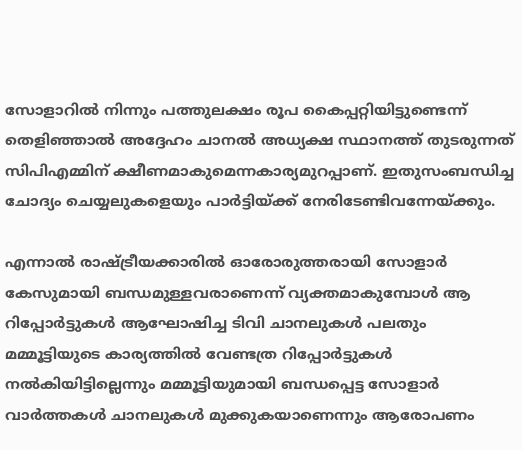സോളാറില്‍ നിന്നും പത്തുലക്ഷം രൂപ കൈപ്പറ്റിയിട്ടുണ്ടെന്ന് തെളിഞ്ഞാല്‍ അദ്ദേഹം ചാനല്‍ അധ്യക്ഷ സ്ഥാനത്ത് തുടരുന്നത് സിപിഎമ്മിന് ക്ഷീണമാകുമെന്നകാര്യമുറപ്പാണ്. ഇതുസംബന്ധിച്ച ചോദ്യം ചെയ്യലുകളെയും പാര്‍ട്ടിയ്ക്ക് നേരിടേണ്ടിവന്നേയ്ക്കും.

എന്നാല്‍ രാഷ്ട്രീയക്കാരില്‍ ഓരോരുത്തരായി സോളാര്‍ കേസുമായി ബന്ധമുള്ളവരാണെന്ന് വ്യക്തമാകുമ്പോള്‍ ആ റിപ്പോര്‍ട്ടുകള്‍ ആഘോഷിച്ച ടിവി ചാനലുകള്‍ പലതും മമ്മൂട്ടിയുടെ കാര്യത്തില്‍ വേണ്ടത്ര റിപ്പോര്‍ട്ടുകള്‍ നല്‍കിയിട്ടില്ലെന്നും മമ്മൂട്ടിയുമായി ബന്ധപ്പെട്ട സോളാര്‍ വാര്‍ത്തകള്‍ ചാനലുകള്‍ മുക്കുകയാണെന്നും ആരോപണം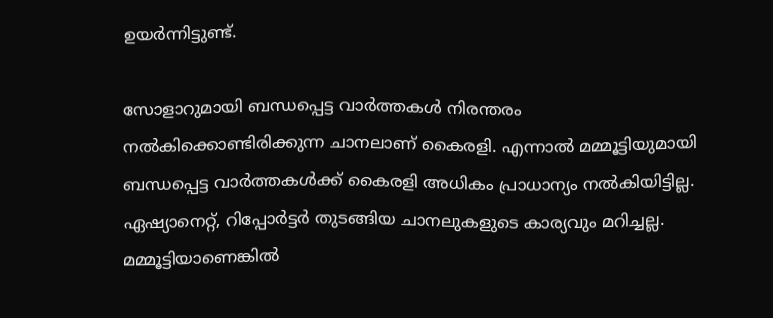ഉയര്‍ന്നിട്ടുണ്ട്.

സോളാറുമായി ബന്ധപ്പെട്ട വാര്‍ത്തകള്‍ നിരന്തരം നല്‍കിക്കൊണ്ടിരിക്കുന്ന ചാനലാണ് കൈരളി. എന്നാല്‍ മമ്മൂട്ടിയുമായി ബന്ധപ്പെട്ട വാര്‍ത്തകള്‍ക്ക് കൈരളി അധികം പ്രാധാന്യം നല്‍കിയിട്ടില്ല. ഏഷ്യാനെറ്റ്, റിപ്പോര്‍ട്ടര്‍ തുടങ്ങിയ ചാനലുകളുടെ കാര്യവും മറിച്ചല്ല. മമ്മൂട്ടിയാണെങ്കില്‍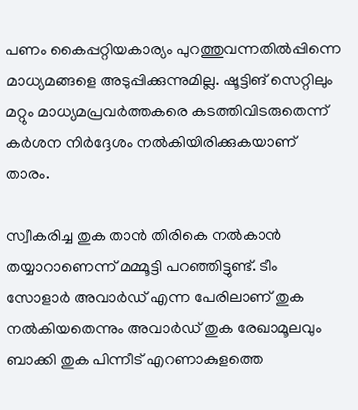പണം കൈപ്പറ്റിയകാര്യം പുറത്തുവന്നതില്‍പ്പിന്നെ മാധ്യമങ്ങളെ അടുപ്പിക്കുന്നുമില്ല. ഷൂട്ടിങ് സെറ്റിലും മറ്റും മാധ്യമപ്രവര്‍ത്തകരെ കടത്തിവിടരുതെന്ന് കര്‍ശന നിര്‍ദ്ദേശം നല്‍കിയിരിക്കുകയാണ് താരം.

സ്വീകരിച്ച തുക താന്‍ തിരികെ നല്‍കാന്‍ തയ്യാറാണെന്ന് മമ്മൂട്ടി പറഞ്ഞിട്ടുണ്ട്. ടീം സോളാര്‍ അവാര്‍ഡ് എന്ന പേരിലാണ് തുക നല്‍കിയതെന്നും അവാര്‍ഡ് തുക രേഖാമൂലവും ബാക്കി തുക പിന്നീട് എറണാകുളത്തെ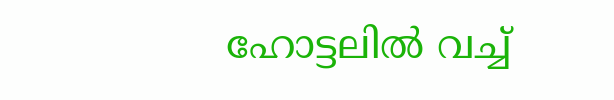ഹോട്ടലില്‍ വച്ച്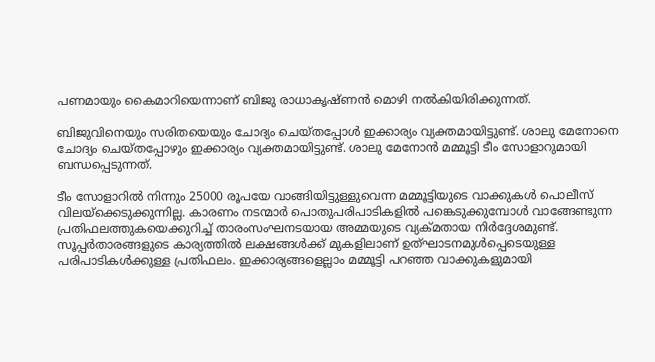പണമായും കൈമാറിയെന്നാണ് ബിജു രാധാകൃഷ്ണന്‍ മൊഴി നല്‍കിയിരിക്കുന്നത്.

ബിജുവിനെയും സരിതയെയും ചോദ്യം ചെയ്തപ്പോള്‍ ഇക്കാര്യം വ്യക്തമായിട്ടുണ്ട്. ശാലു മേനോനെ ചോദ്യം ചെയ്തപ്പോഴും ഇക്കാര്യം വ്യക്തമായിട്ടുണ്ട്. ശാലു മേനോന്‍ മമ്മൂട്ടി ടീം സോളാറുമായി ബന്ധപ്പെടുന്നത്.

ടീം സോളാറില്‍ നിന്നും 25000 രൂപയേ വാങ്ങിയിട്ടുള്ളുവെന്ന മമ്മൂട്ടിയുടെ വാക്കുകള്‍ പൊലീസ് വിലയ്‌ക്കെടുക്കുന്നില്ല. കാരണം നടന്മാര്‍ പൊതുപരിപാടികളില്‍ പങ്കെടുക്കുമ്പോള്‍ വാങ്ങേണ്ടുന്ന പ്രതിഫലത്തുകയെക്കുറിച്ച് താരംസംഘനടയായ അമ്മയുടെ വ്യക്മതായ നിര്‍ദ്ദേശമുണ്ട്. സൂപ്പര്‍താരങ്ങളുടെ കാര്യത്തില്‍ ലക്ഷങ്ങള്‍ക്ക് മുകളിലാണ് ഉത്ഘാടനമുള്‍പ്പെടെയുള്ള പരിപാടികള്‍ക്കുള്ള പ്രതിഫലം. ഇക്കാര്യങ്ങളെല്ലാം മമ്മൂട്ടി പറഞ്ഞ വാക്കുകളുമായി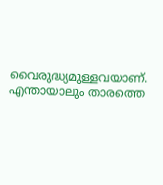വൈരുദ്ധ്യമുള്ളവയാണ്. എന്തായാലും താരത്തെ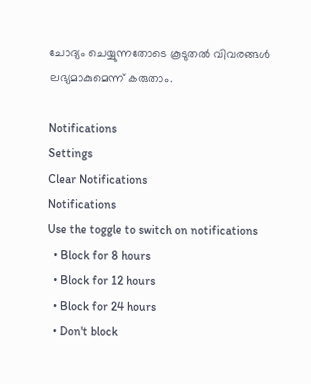ചോദ്യം ചെയ്യുന്നതോടെ കൂടുതല്‍ വിവരങ്ങള്‍ ലഭ്യമാകുമെന്ന് കരുതാം.

Notifications
Settings
Clear Notifications
Notifications
Use the toggle to switch on notifications
  • Block for 8 hours
  • Block for 12 hours
  • Block for 24 hours
  • Don't block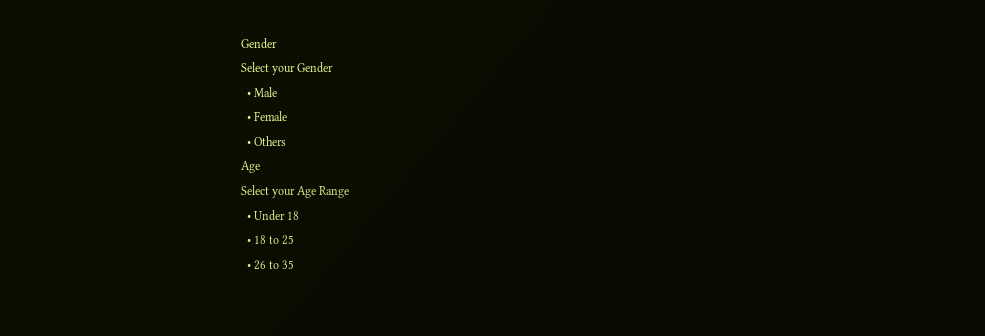Gender
Select your Gender
  • Male
  • Female
  • Others
Age
Select your Age Range
  • Under 18
  • 18 to 25
  • 26 to 35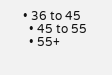• 36 to 45
  • 45 to 55
  • 55+